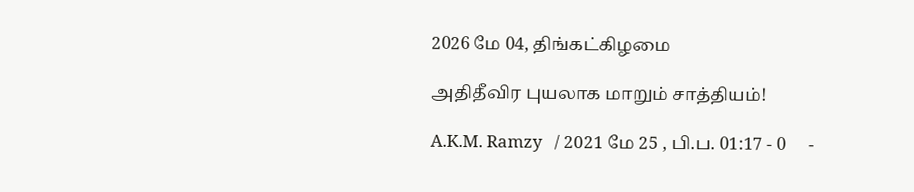2026 மே 04, திங்கட்கிழமை

அதிதீவிர புயலாக மாறும் சாத்தியம்!

A.K.M. Ramzy   / 2021 மே 25 , பி.ப. 01:17 - 0     -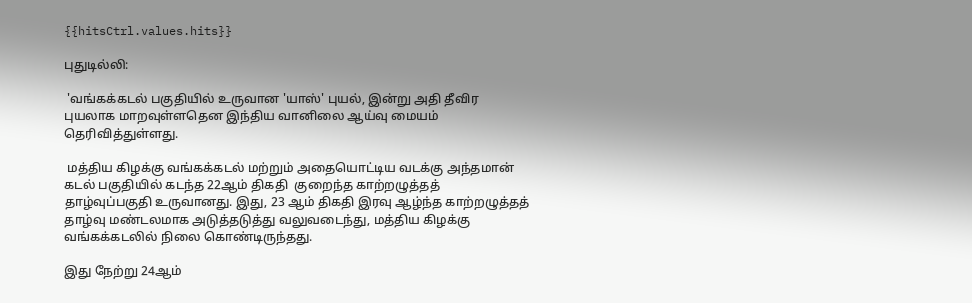{{hitsCtrl.values.hits}}

புதுடில்லி:

 'வங்கக்கடல் பகுதியில் உருவான 'யாஸ்' புயல், இன்று அதி தீவிர புயலாக மாறவுள்ளதென இந்திய வானிலை ஆய்வு மையம் தெரிவித்துள்ளது.

 மத்திய கிழக்கு வங்கக்கடல் மற்றும் அதையொட்டிய வடக்கு அந்தமான் கடல் பகுதியில் கடந்த 22ஆம் திகதி  குறைந்த காற்றழுத்தத் தாழ்வுப்பகுதி உருவானது. இது, 23 ஆம் திகதி இரவு ஆழ்ந்த காற்றழுத்தத் தாழ்வு மண்டலமாக அடுத்தடுத்து வலுவடைந்து, மத்திய கிழக்கு வங்கக்கடலில் நிலை கொண்டிருந்தது.

இது நேற்று 24ஆம்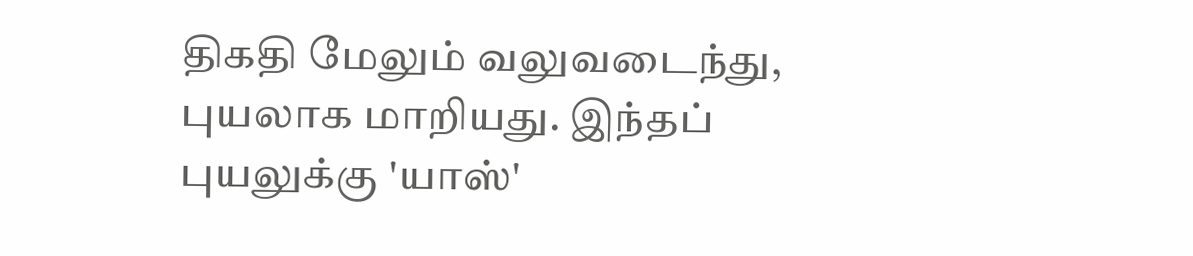திகதி மேலும் வலுவடைந்து, புயலாக மாறியது. இந்தப் புயலுக்கு 'யாஸ்'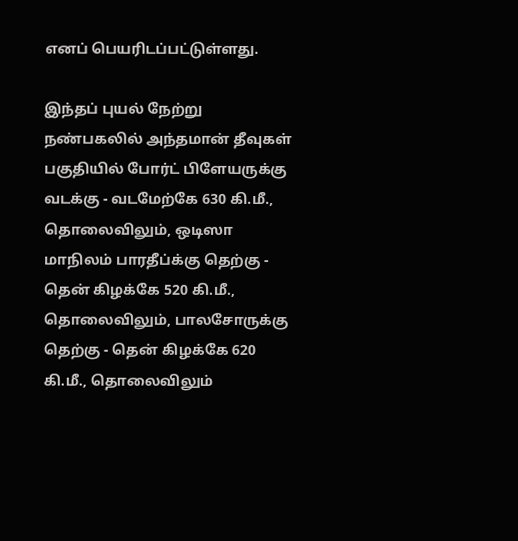எனப் பெயரிடப்பட்டுள்ளது.

இந்தப் புயல் நேற்று நண்பகலில் அந்தமான் தீவுகள் பகுதியில் போர்ட் பிளேயருக்கு வடக்கு - வடமேற்கே 630 கி.மீ., தொலைவிலும், ஒடிஸா மாநிலம் பாரதீப்க்கு தெற்கு - தென் கிழக்கே 520 கி.மீ., தொலைவிலும், பாலசோருக்கு தெற்கு - தென் கிழக்கே 620 கி.மீ., தொலைவிலும்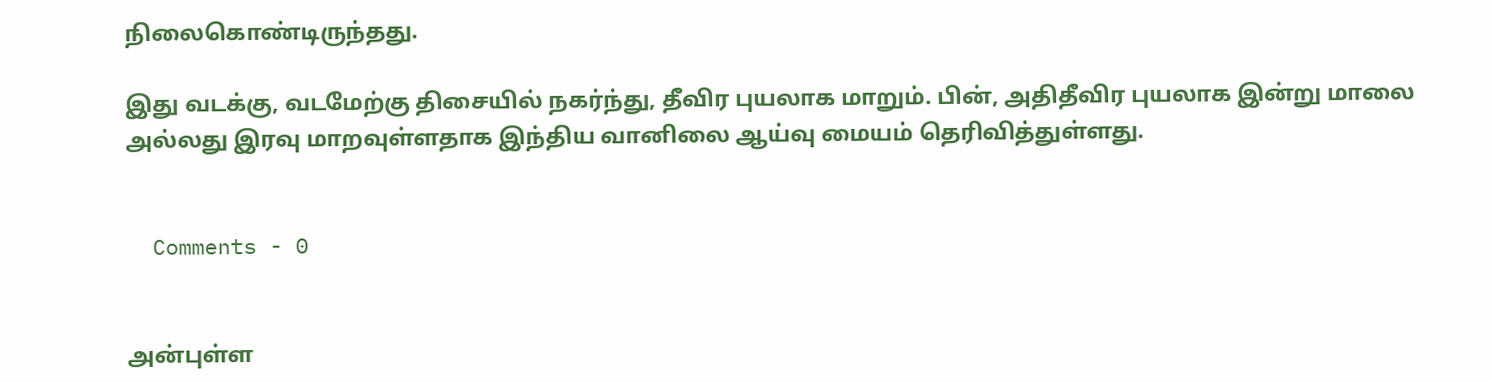நிலைகொண்டிருந்தது.

இது வடக்கு, வடமேற்கு திசையில் நகர்ந்து, தீவிர புயலாக மாறும். பின், அதிதீவிர புயலாக இன்று மாலை அல்லது இரவு மாறவுள்ளதாக இந்திய வானிலை ஆய்வு மையம் தெரிவித்துள்ளது.


  Comments - 0


அன்புள்ள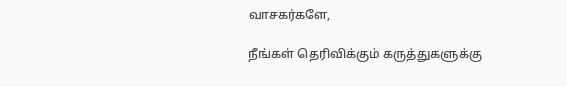வாசகர்களே,

நீங்கள் தெரிவிக்கும் கருத்துகளுக்கு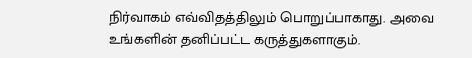நிர்வாகம் எவ்விதத்திலும் பொறுப்பாகாது. அவை உங்களின் தனிப்பட்ட கருத்துகளாகும்.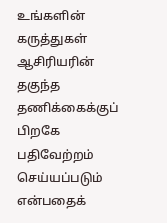உங்களின் கருத்துகள் ஆசிரியரின் தகுந்த தணிக்கைக்குப் பிறகே பதிவேற்றம் செய்யப்படும் என்பதைக்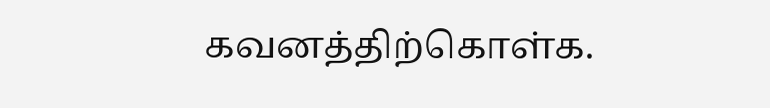கவனத்திற்கொள்க.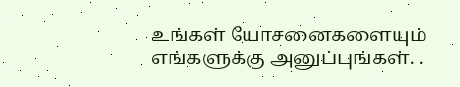உங்கள் யோசனைகளையும் எங்களுக்கு அனுப்புங்கள். .